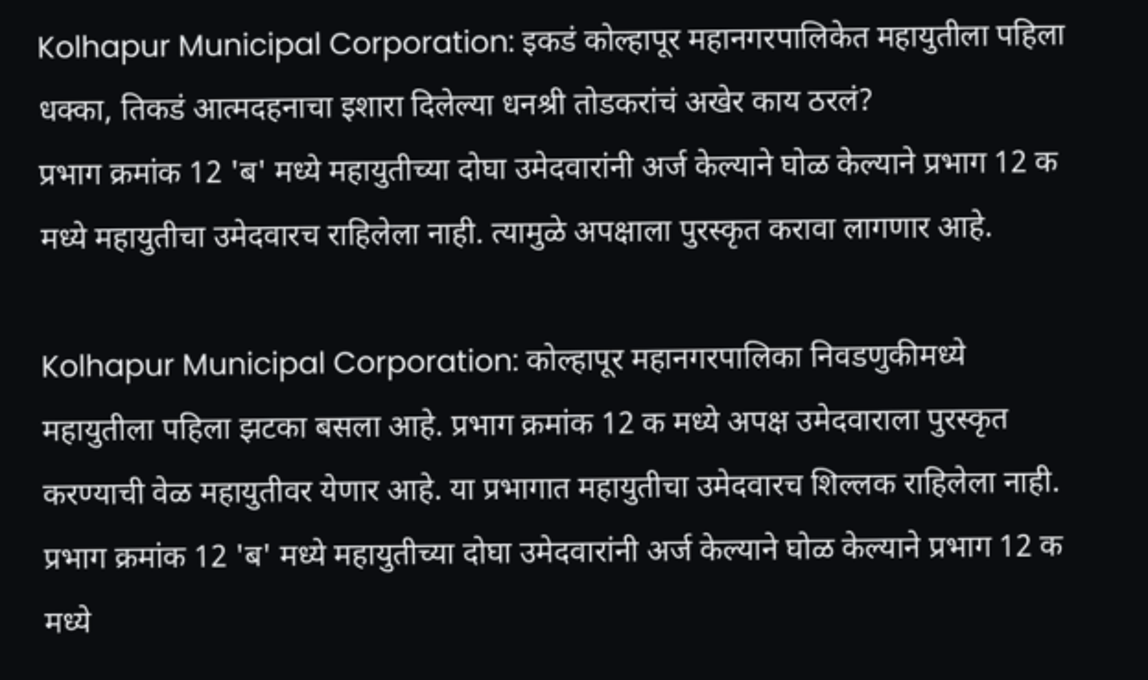Kolhapur Municipal Corporation: इकडं कोल्हापूर महानगरपालिकेत महायुतीला पहिला धक्का, तिकडं आत्मदहनाचा इशारा दिलेल्या धनश्री तोडकरांचं अखेर काय ठरलं?
प्रभाग क्रमांक 12 'ब' मध्ये महायुतीच्या दोघा उमेदवारांनी अर्ज केल्याने घोळ केल्याने प्रभाग 12 क मध्ये महायुतीचा उमेदवारच राहिलेला नाही. त्यामुळे अपक्षाला पुरस्कृत करावा लागणार आहे.

Kolhapur Municipal Corporation: कोल्हापूर महानगरपालिका निवडणुकीमध्ये महायुतीला पहिला झटका बसला आहे. प्रभाग क्रमांक 12 क मध्ये अपक्ष उमेदवाराला पुरस्कृत करण्याची वेळ महायुतीवर येणार आहे. या प्रभागात महायुतीचा उमेदवारच शिल्लक राहिलेला नाही. प्रभाग क्रमांक 12 'ब' मध्ये महायुतीच्या दोघा उमेदवारांनी अर्ज केल्याने घोळ केल्याने प्रभाग 12 क मध्ये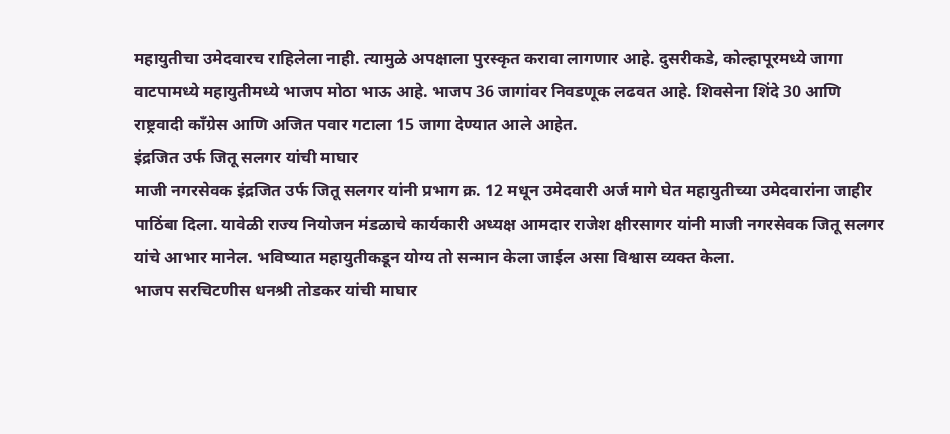महायुतीचा उमेदवारच राहिलेला नाही. त्यामुळे अपक्षाला पुरस्कृत करावा लागणार आहे. दुसरीकडे, कोल्हापूरमध्ये जागा वाटपामध्ये महायुतीमध्ये भाजप मोठा भाऊ आहे. भाजप 36 जागांवर निवडणूक लढवत आहे. शिवसेना शिंदे 30 आणि राष्ट्रवादी काँग्रेस आणि अजित पवार गटाला 15 जागा देण्यात आले आहेत.
इंद्रजित उर्फ जितू सलगर यांची माघार
माजी नगरसेवक इंद्रजित उर्फ जितू सलगर यांनी प्रभाग क्र. 12 मधून उमेदवारी अर्ज मागे घेत महायुतीच्या उमेदवारांना जाहीर पाठिंबा दिला. यावेळी राज्य नियोजन मंडळाचे कार्यकारी अध्यक्ष आमदार राजेश क्षीरसागर यांनी माजी नगरसेवक जितू सलगर यांचे आभार मानेल. भविष्यात महायुतीकडून योग्य तो सन्मान केला जाईल असा विश्वास व्यक्त केला.
भाजप सरचिटणीस धनश्री तोडकर यांची माघार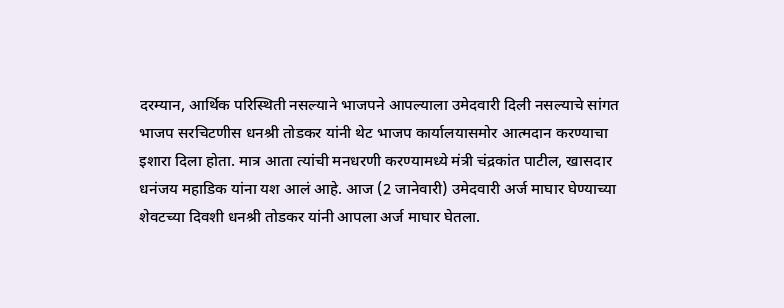दरम्यान, आर्थिक परिस्थिती नसल्याने भाजपने आपल्याला उमेदवारी दिली नसल्याचे सांगत भाजप सरचिटणीस धनश्री तोडकर यांनी थेट भाजप कार्यालयासमोर आत्मदान करण्याचा इशारा दिला होता. मात्र आता त्यांची मनधरणी करण्यामध्ये मंत्री चंद्रकांत पाटील, खासदार धनंजय महाडिक यांना यश आलं आहे. आज (2 जानेवारी) उमेदवारी अर्ज माघार घेण्याच्या शेवटच्या दिवशी धनश्री तोडकर यांनी आपला अर्ज माघार घेतला.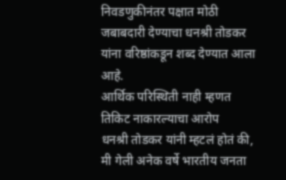निवडणुकीनंतर पक्षात मोठी जबाबदारी देण्याचा धनश्री तोडकर यांना वरिष्ठांकडून शब्द देण्यात आला आहे.
आर्थिक परिस्थिती नाही म्हणत तिकिट नाकारल्याचा आरोप
धनश्री तोडकर यांनी म्हटलं होतं की, मी गेली अनेक वर्षे भारतीय जनता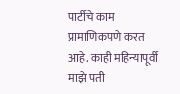पार्टीचे काम प्रामाणिकपणे करत आहे. काही महिन्यापूर्वी माझे पती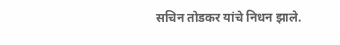सचिन तोडकर यांचे निधन झाले.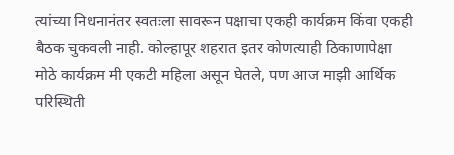त्यांच्या निधनानंतर स्वतःला सावरून पक्षाचा एकही कार्यक्रम किंवा एकही बैठक चुकवली नाही. कोल्हापूर शहरात इतर कोणत्याही ठिकाणापेक्षा मोठे कार्यक्रम मी एकटी महिला असून घेतले, पण आज माझी आर्थिक परिस्थिती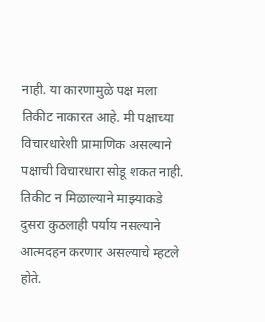नाही. या कारणामुळे पक्ष मला तिकीट नाकारत आहे. मी पक्षाच्या विचारधारेशी प्रामाणिक असल्याने पक्षाची विचारधारा सोडू शकत नाही. तिकीट न मिळाल्याने माझ्याकडे दुसरा कुठलाही पर्याय नसल्याने आत्मदहन करणार असल्याचे म्हटले होते.